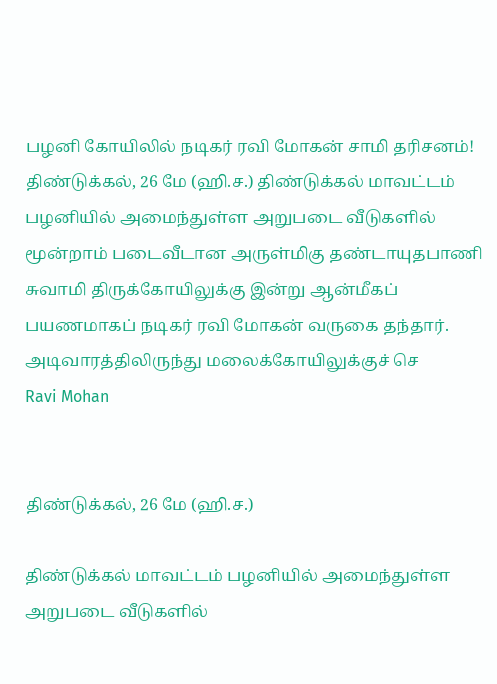பழனி கோயிலில் நடிகர் ரவி மோகன் சாமி தரிசனம்!
திண்டுக்கல், 26 மே (ஹி.ச.) திண்டுக்கல் மாவட்டம் பழனியில் அமைந்துள்ள அறுபடை வீடுகளில் மூன்றாம் படைவீடான அருள்மிகு தண்டாயுதபாணி சுவாமி திருக்கோயிலுக்கு இன்று ஆன்மீகப் பயணமாகப் நடிகர் ரவி மோகன் வருகை தந்தார். அடிவாரத்திலிருந்து மலைக்கோயிலுக்குச் செ
Ravi Mohan


திண்டுக்கல், 26 மே (ஹி.ச.)

திண்டுக்கல் மாவட்டம் பழனியில் அமைந்துள்ள அறுபடை வீடுகளில்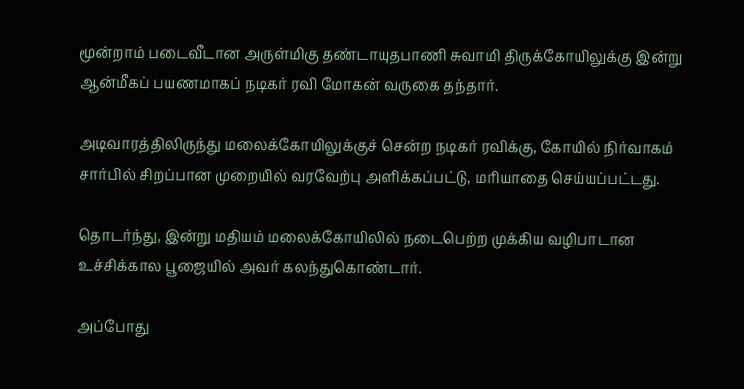மூன்றாம் படைவீடான அருள்மிகு தண்டாயுதபாணி சுவாமி திருக்கோயிலுக்கு இன்று ஆன்மீகப் பயணமாகப் நடிகர் ரவி மோகன் வருகை தந்தார்.

அடிவாரத்திலிருந்து மலைக்கோயிலுக்குச் சென்ற நடிகர் ரவிக்கு, கோயில் நிர்வாகம் சார்பில் சிறப்பான முறையில் வரவேற்பு அளிக்கப்பட்டு, மரியாதை செய்யப்பட்டது.

தொடர்ந்து, இன்று மதியம் மலைக்கோயிலில் நடைபெற்ற முக்கிய வழிபாடான உச்சிக்கால பூஜையில் அவர் கலந்துகொண்டார்.

அப்போது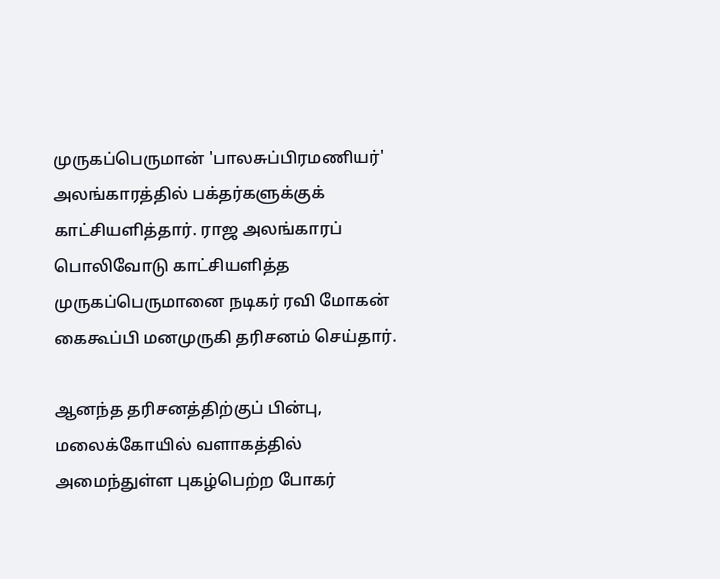முருகப்பெருமான் 'பாலசுப்பிரமணியர்' அலங்காரத்தில் பக்தர்களுக்குக் காட்சியளித்தார். ராஜ அலங்காரப் பொலிவோடு காட்சியளித்த முருகப்பெருமானை நடிகர் ரவி மோகன் கைகூப்பி மனமுருகி தரிசனம் செய்தார்.

ஆனந்த தரிசனத்திற்குப் பின்பு, மலைக்கோயில் வளாகத்தில் அமைந்துள்ள புகழ்பெற்ற போகர்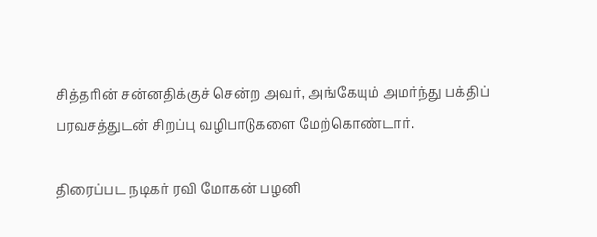சித்தரின் சன்னதிக்குச் சென்ற அவர், அங்கேயும் அமர்ந்து பக்திப் பரவசத்துடன் சிறப்பு வழிபாடுகளை மேற்கொண்டார்.

திரைப்பட நடிகர் ரவி மோகன் பழனி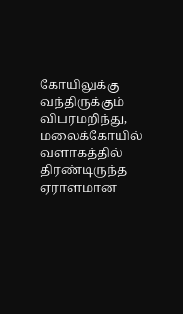கோயிலுக்கு வந்திருக்கும் விபரமறிந்து, மலைக்கோயில் வளாகத்தில் திரண்டிருந்த ஏராளமான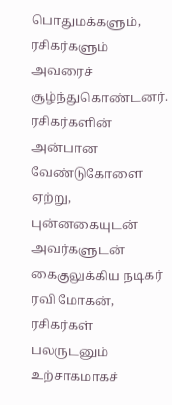பொதுமக்களும், ரசிகர்களும் அவரைச் சூழ்ந்துகொண்டனர். ரசிகர்களின் அன்பான வேண்டுகோளை ஏற்று, புன்னகையுடன் அவர்களுடன் கைகுலுக்கிய நடிகர் ரவி மோகன், ரசிகர்கள் பலருடனும் உற்சாகமாகச்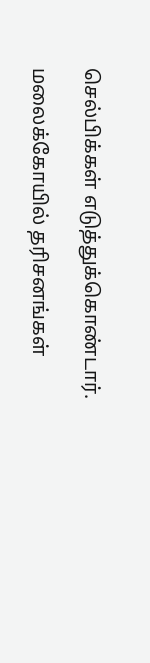செல்பிக்கள் எடுத்துக்கொண்டார்.

மலைக்கோயில் தரிசனங்கள்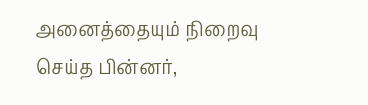அனைத்தையும் நிறைவு செய்த பின்னர்,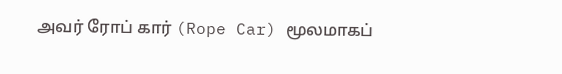அவர் ரோப் கார் (Rope Car) மூலமாகப்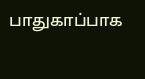பாதுகாப்பாக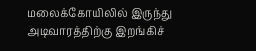மலைக்கோயிலில் இருந்து அடிவாரத்திற்கு இறங்கிச்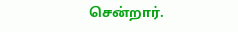சென்றார்.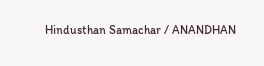Hindusthan Samachar / ANANDHAN